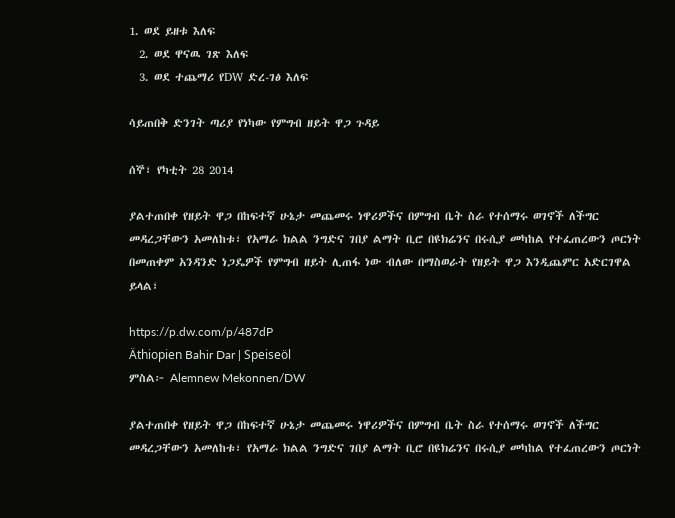1. ወደ ይዘቱ እለፍ
  2. ወደ ዋናዉ ገጽ እለፍ
  3. ወደ ተጨማሪ የDW ድረ-ገፅ እለፍ

ሳይጠበቅ ድንገት ጣሪያ የነካው የምግብ ዘይት ዋጋ ጉዳይ

ሰኞ፣ የካቲት 28 2014

ያልተጠበቀ የዘይት ዋጋ በከፍተኛ ሁኔታ መጨመሩ ነዋሪዎችና በምግብ ቤት ስራ የተሰማሩ ወገኖች ለችግር መዳረጋቸውን አመለከቱ፣ የአማራ ክልል ንግድና ገበያ ልማት ቢሮ በዩክሬንና በሩሲያ መካከል የተፈጠረውን ጦርነት በመጠቀም አንዳንድ ነጋዴዎች የምግብ ዘይት ሊጠፋ ነው ብለው በማስወራት የዘይት ዋጋ እንዲጨምር አድርገዋል ይላል፣

https://p.dw.com/p/487dP
Äthiopien Bahir Dar | Speiseöl
ምስል፦ Alemnew Mekonnen/DW

ያልተጠበቀ የዘይት ዋጋ በከፍተኛ ሁኔታ መጨመሩ ነዋሪዎችና በምግብ ቤት ስራ የተሰማሩ ወገኖች ለችግር መዳረጋቸውን አመለከቱ፣ የአማራ ክልል ንግድና ገበያ ልማት ቢሮ በዩክሬንና በሩሲያ መካከል የተፈጠረውን ጦርነት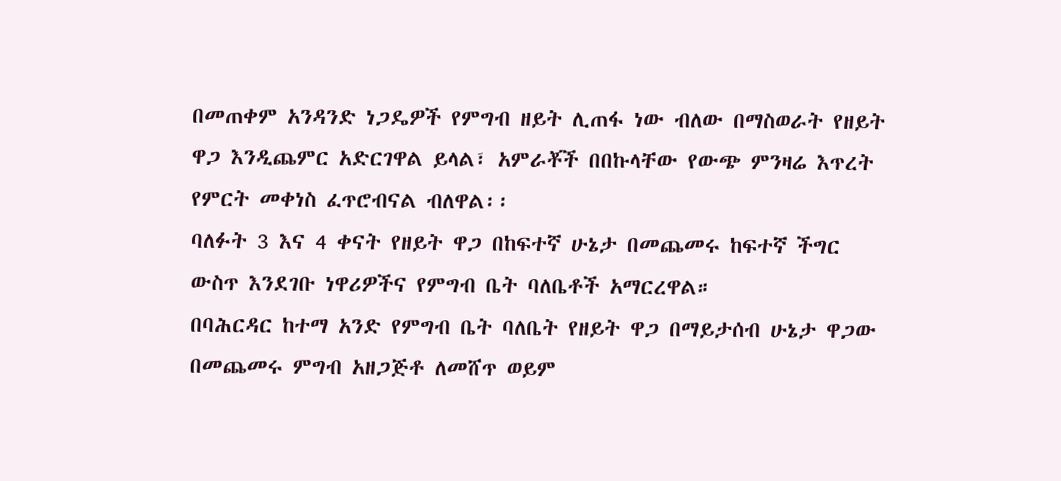በመጠቀም አንዳንድ ነጋዴዎች የምግብ ዘይት ሊጠፋ ነው ብለው በማስወራት የዘይት ዋጋ እንዲጨምር አድርገዋል ይላል፣ አምራቾች በበኩላቸው የውጭ ምንዛሬ እጥረት የምርት መቀነስ ፈጥሮብናል ብለዋል፡፡
ባለፉት 3 እና 4 ቀናት የዘይት ዋጋ በከፍተኛ ሁኔታ በመጨመሩ ከፍተኛ ችግር ውስጥ እንደገቡ ነዋሪዎችና የምግብ ቤት ባለቤቶች አማርረዋል።
በባሕርዳር ከተማ አንድ የምግብ ቤት ባለቤት የዘይት ዋጋ በማይታሰብ ሁኔታ ዋጋው በመጨመሩ ምግብ አዘጋጅቶ ለመሸጥ ወይም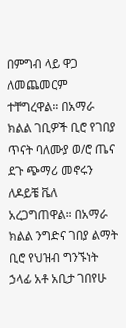በምግብ ላይ ዋጋ ለመጨመርም ተቸግረዋል። በአማራ ክልል ገቢዎች ቢሮ የገበያ ጥናት ባለሙያ ወ/ሮ ጤና ደጉ ጭማሪ መኖሩን ለዶይቼ ቬለ አረጋግጠዋል። በአማራ ክልል ንግድና ገበያ ልማት ቢሮ የህዝብ ግንኙነት ኃላፊ አቶ አቢታ ገበየሁ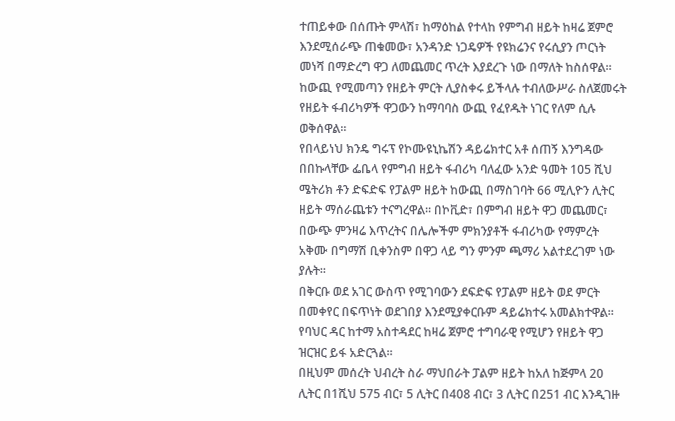ተጠይቀው በሰጡት ምላሽ፣ ከማዕከል የተላከ የምግብ ዘይት ከዛሬ ጀምሮ እንደሚሰራጭ ጠቁመው፣ አንዳንድ ነጋዴዎች የዩክሬንና የሩሲያን ጦርነት መነሻ በማድረግ ዋጋ ለመጨመር ጥረት እያደረጉ ነው በማለት ከስሰዋል።
ከውጪ የሚመጣን የዘይት ምርት ሊያስቀሩ ይችላሉ ተብለውሥራ ስለጀመሩት የዘይት ፋብሪካዎች ዋጋውን ከማባባስ ውጪ የፈየዱት ነገር የለም ሲሉ ወቅሰዋል፡፡
የበላይነህ ክንዴ ግሩፕ የኮሙዩኒኬሽን ዳይሬክተር አቶ ሰጠኝ እንግዳው በበኩላቸው ፌቤላ የምግብ ዘይት ፋብሪካ ባለፈው አንድ ዓመት 105 ሺህ ሜትሪክ ቶን ድፍድፍ የፓልም ዘይት ከውጪ በማስገባት 66 ሚሊዮን ሊትር ዘይት ማሰራጨቱን ተናግረዋል። በኮቪድ፣ በምግብ ዘይት ዋጋ መጨመር፣ በውጭ ምንዛሬ እጥረትና በሌሎችም ምክንያቶች ፋብሪካው የማምረት አቅሙ በግማሽ ቢቀንስም በዋጋ ላይ ግን ምንም ጫማሪ አልተደረገም ነው ያሉት፡፡
በቅርቡ ወደ አገር ውስጥ የሚገባውን ደፍድፍ የፓልም ዘይት ወደ ምርት በመቀየር በፍጥነት ወደገበያ እንደሚያቀርቡም ዳይሬክተሩ አመልክተዋል። የባህር ዳር ከተማ አስተዳደር ከዛሬ ጀምሮ ተግባራዊ የሚሆን የዘይት ዋጋ ዝርዝር ይፋ አድርጓል፡፡
በዚህም መሰረት ህብረት ስራ ማህበራት ፓልም ዘይት ከአለ ከጅምላ 20 ሊትር በ1ሺህ 575 ብር፣ 5 ሊትር በ408 ብር፣ 3 ሊትር በ251 ብር እንዲገዙ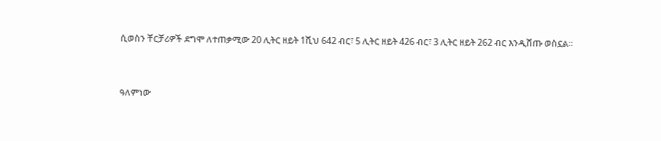ሲወስን ቸርቻሪዎች ደግሞ ለተጠቃሚው 20 ሊትር ዘይት 1ሺህ 642 ብር፣ 5 ሊትር ዘይት 426 ብር፣ 3 ሊትር ዘይት 262 ብር እንዲሸጡ ወስኗል።


ዓለምነው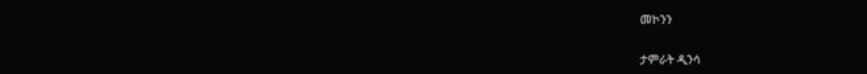መኮንን

ታምራት ዲንሳ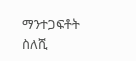ማንተጋፍቶት ስለሺ